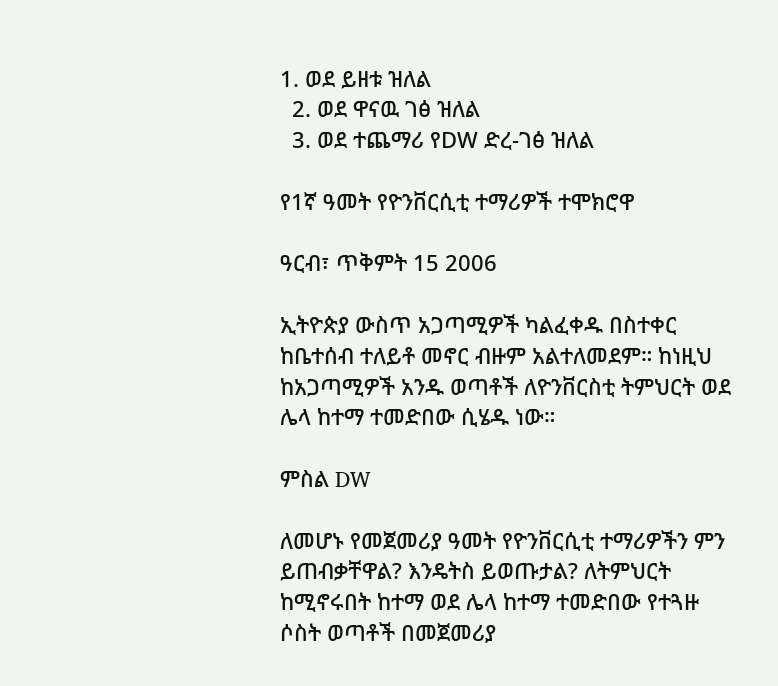1. ወደ ይዘቱ ዝለል
  2. ወደ ዋናዉ ገፅ ዝለል
  3. ወደ ተጨማሪ የDW ድረ-ገፅ ዝለል

የ1ኛ ዓመት የዮንቨርሲቲ ተማሪዎች ተሞክሮዋ

ዓርብ፣ ጥቅምት 15 2006

ኢትዮጵያ ውስጥ አጋጣሚዎች ካልፈቀዱ በስተቀር ከቤተሰብ ተለይቶ መኖር ብዙም አልተለመደም። ከነዚህ ከአጋጣሚዎች አንዱ ወጣቶች ለዮንቨርስቲ ትምህርት ወደ ሌላ ከተማ ተመድበው ሲሄዱ ነው።

ምስል DW

ለመሆኑ የመጀመሪያ ዓመት የዮንቨርሲቲ ተማሪዎችን ምን ይጠብቃቸዋል? እንዴትስ ይወጡታል? ለትምህርት ከሚኖሩበት ከተማ ወደ ሌላ ከተማ ተመድበው የተጓዙ ሶስት ወጣቶች በመጀመሪያ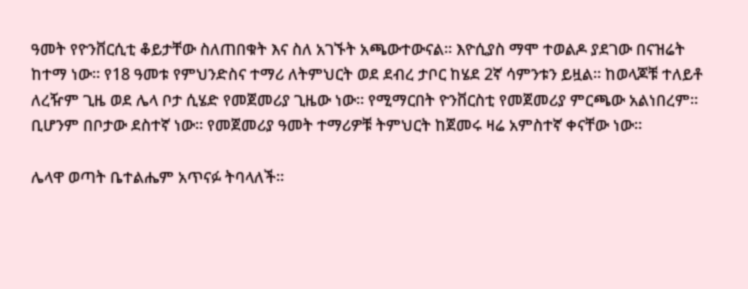ዓመት የዮንቨርሲቲ ቆይታቸው ስለጠበቁት እና ስለ አገኙት አጫውተውናል። እዮሲያስ ማሞ ተወልዶ ያደገው በናዝሬት ከተማ ነው። የ18 ዓመቱ የምህንድስና ተማሪ ለትምህርት ወደ ደብረ ታቦር ከሄደ 2ኛ ሳምንቱን ይዟል። ከወላጆቹ ተለይቶ ለረዥም ጊዜ ወደ ሌላ ቦታ ሲሄድ የመጀመሪያ ጊዜው ነው። የሚማርበት ዮንቨርስቲ የመጀመሪያ ምርጫው አልነበረም። ቢሆንም በቦታው ደስተኛ ነው። የመጀመሪያ ዓመት ተማሪዎቹ ትምህርት ከጀመሩ ዛሬ አምስተኛ ቀናቸው ነው።

ሌላዋ ወጣት ቤተልሔም አጥናፉ ትባላለች።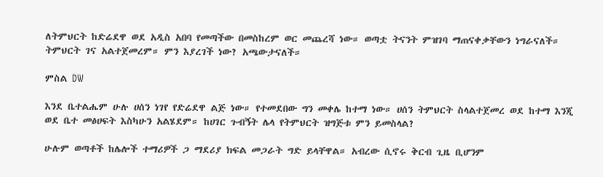ለትምህርት ከድሬደዋ ወደ አዲስ አበባ የመጣችው በመስከረም ወር መጨረሻ ነው። ወጣቷ ትናንት ምዝገባ ማጠናቀቃቸውን ነግራናለች። ትምህርት ገና አልተጀመረም። ምን እያረገች ነው? አጫውታናለች።

ምስል DW

እንደ ቤተልሔም ሁሉ ሀሰን ነገየ የድሬደዋ ልጅ ነው። የተመደበው ግን መቀሌ ከተማ ነው። ሀሰን ትምህርት ስላልተጀመረ ወደ ከተማ እንጂ ወደ ቤተ መፅሀፍት እስካሁን አልሄደም። ከሀገር ጉብኝት ሌላ የትምህርት ዝግጅቱ ምን ይመስላል?

ሁሉም ወጣቶች ከሌሎች ተማሪዎች ጋ ማደሪያ ክፍል መጋራት ግድ ይላቸዋል። አብረው ሲኖሩ ቅርብ ጊዜ ቢሆንም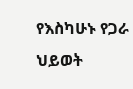የእስካሁኑ የጋራ ህይወት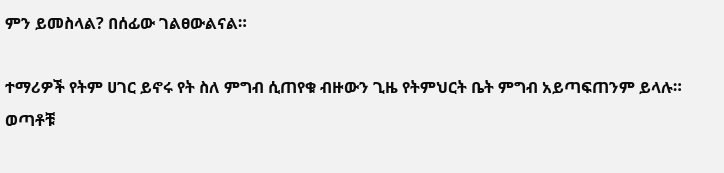ምን ይመስላል? በሰፊው ገልፀውልናል።

ተማሪዎች የትም ሀገር ይኖሩ የት ስለ ምግብ ሲጠየቁ ብዙውን ጊዜ የትምህርት ቤት ምግብ አይጣፍጠንም ይላሉ። ወጣቶቹ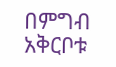በምግብ አቅርቦቱ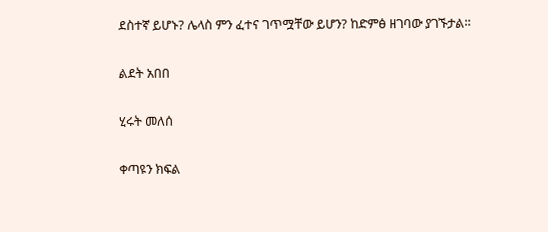ደስተኛ ይሆኑ? ሌላስ ምን ፈተና ገጥሟቸው ይሆን? ከድምፅ ዘገባው ያገኙታል።

ልደት አበበ

ሂሩት መለሰ

ቀጣዩን ክፍል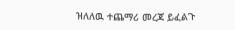ዝለለዉ ተጨማሪ መረጃ ይፈልጉ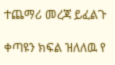ተጨማሪ መረጃ ይፈልጉ

ቀጣዩን ክፍል ዝለለዉ የ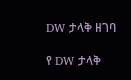DW ታላቅ ዘገባ

የ DW ታላቅ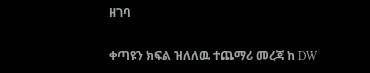ዘገባ

ቀጣዩን ክፍል ዝለለዉ ተጨማሪ መረጃ ከ DW